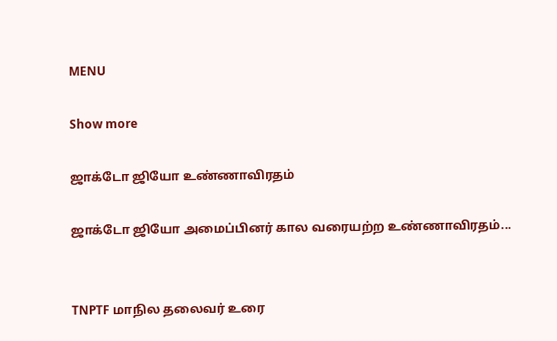MENU

Show more

ஜாக்டோ ஜியோ உண்ணாவிரதம்

ஜாக்டோ ஜியோ அமைப்பினர் கால வரையற்ற உண்ணாவிரதம்...


TNPTF மாநில தலைவர் உரை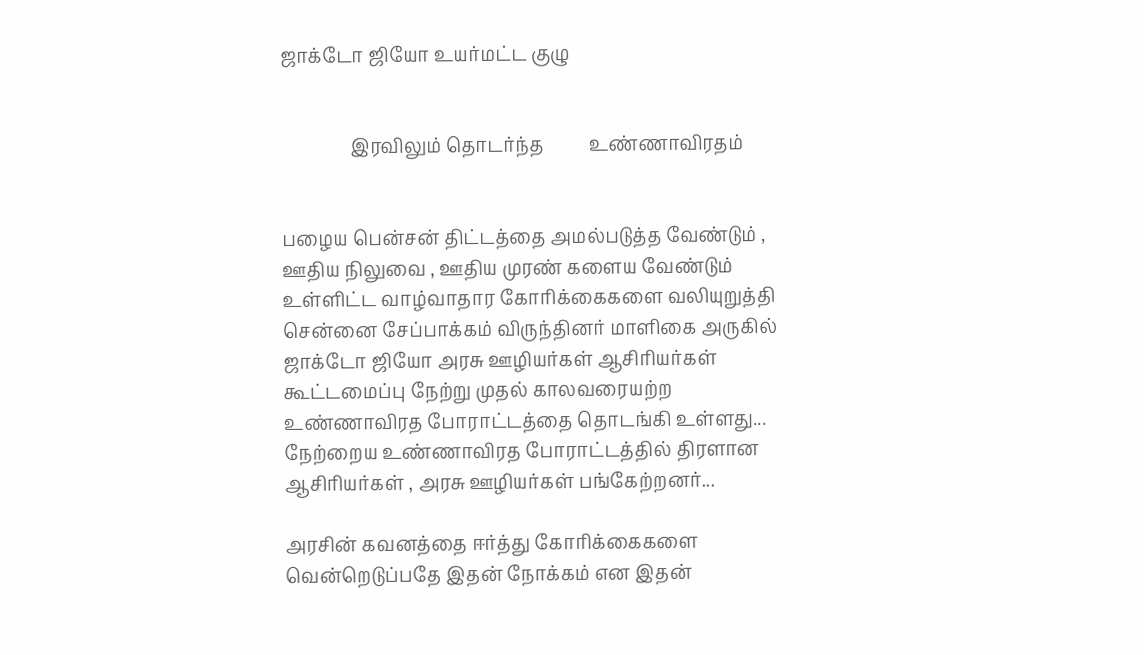ஜாக்டோ ஜியோ உயர்மட்ட குழு


               இரவிலும் தொடர்ந்த          உண்ணாவிரதம்


பழைய பென்சன் திட்டத்தை அமல்படுத்த வேண்டும் , ஊதிய நிலுவை , ஊதிய முரண் களைய வேண்டும் உள்ளிட்ட வாழ்வாதார கோரிக்கைகளை வலியுறுத்தி சென்னை சேப்பாக்கம் விருந்தினர் மாளிகை அருகில் ஜாக்டோ ஜியோ அரசு ஊழியர்கள் ஆசிரியர்கள் கூட்டமைப்பு நேற்று முதல் காலவரையற்ற உண்ணாவிரத போராட்டத்தை தொடங்கி உள்ளது... நேற்றைய உண்ணாவிரத போராட்டத்தில் திரளான ஆசிரியர்கள் , அரசு ஊழியர்கள் பங்கேற்றனர்...

அரசின் கவனத்தை ஈர்த்து கோரிக்கைகளை வென்றெடுப்பதே இதன் நோக்கம் என இதன்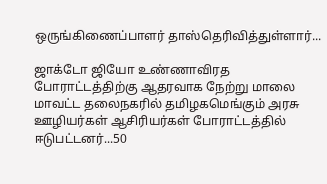ஒருங்கிணைப்பாளர் தாஸ்தெரிவித்துள்ளார்...

ஜாக்டோ ஜியோ உண்ணாவிரத போராட்டத்திற்கு ஆதரவாக நேற்று மாலை மாவட்ட தலைநகரில் தமிழகமெங்கும் அரசு ஊழியர்கள் ஆசிரியர்கள் போராட்டத்தில் ஈடுபட்டனர்...50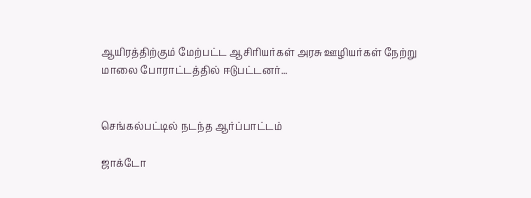ஆயிரத்திற்கும் மேற்பட்ட ஆசிரியர்கள் அரசு ஊழியர்கள் நேற்று மாலை போராட்டத்தில் ஈடுபட்டனர்...


செங்கல்பட்டில் நடந்த ஆர்ப்பாட்டம்

ஜாக்டோ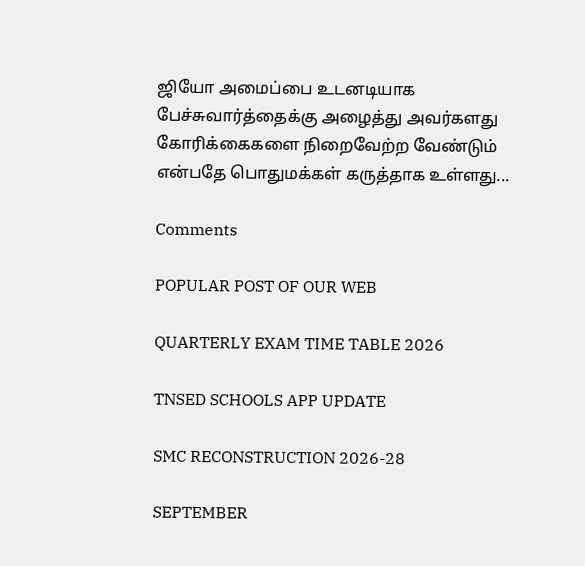ஜியோ அமைப்பை உடனடியாக பேச்சுவார்த்தைக்கு அழைத்து அவர்களது கோரிக்கைகளை நிறைவேற்ற வேண்டும் என்பதே பொதுமக்கள் கருத்தாக உள்ளது...

Comments

POPULAR POST OF OUR WEB

QUARTERLY EXAM TIME TABLE 2026

TNSED SCHOOLS APP UPDATE

SMC RECONSTRUCTION 2026-28

SEPTEMBER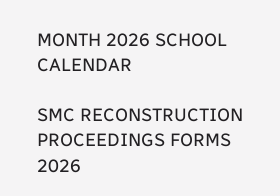MONTH 2026 SCHOOL CALENDAR

SMC RECONSTRUCTION PROCEEDINGS FORMS 2026